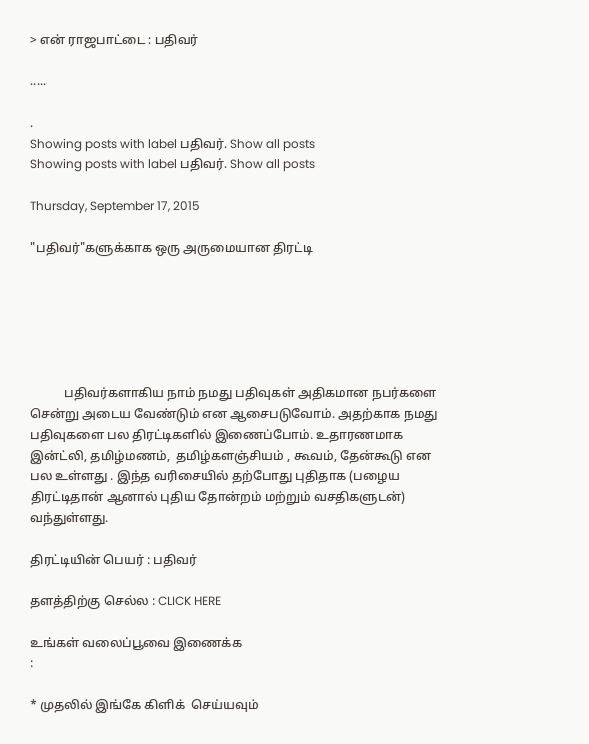> என் ராஜபாட்டை : பதிவர்

.....

.
Showing posts with label பதிவர். Show all posts
Showing posts with label பதிவர். Show all posts

Thursday, September 17, 2015

"பதிவர்"களுக்காக ஒரு அருமையான திரட்டி






           பதிவர்களாகிய நாம் நமது பதிவுகள் அதிகமான நபர்களை சென்று அடைய வேண்டும் என ஆசைபடுவோம். அதற்காக நமது பதிவுகளை பல திரட்டிகளில் இணைப்போம். உதாரணமாக இன்ட்லி, தமிழ்மணம்,  தமிழ்களஞ்சியம் , கூவம், தேன்கூடு என பல உள்ளது . இந்த வரிசையில் தற்போது புதிதாக (பழைய திரட்டிதான் ஆனால் புதிய தோன்றம் மற்றும் வசதிகளுடன்) வந்துள்ளது.

திரட்டியின் பெயர் : பதிவர்

தளத்திற்கு செல்ல : CLICK HERE

உங்கள் வலைப்பூவை இணைக்க
:

* முதலில் இங்கே கிளிக்  செய்யவும்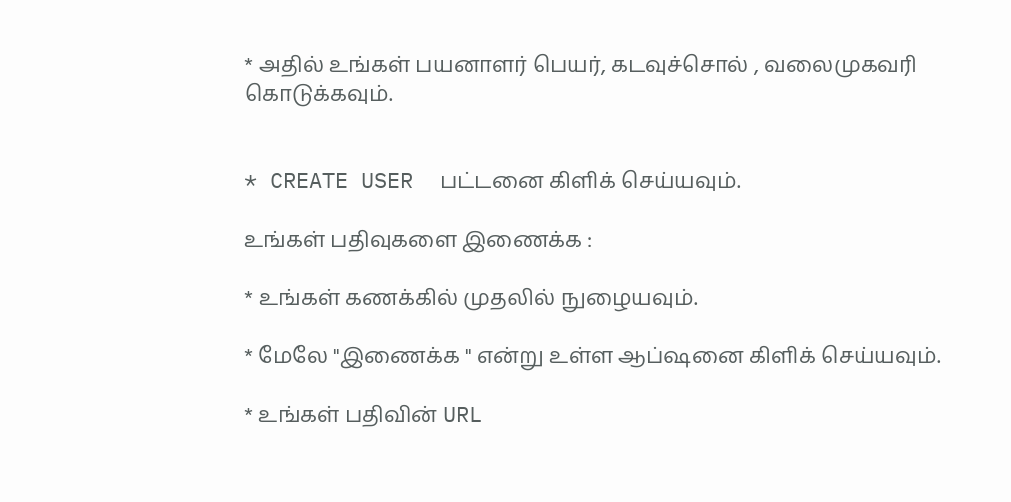* அதில் உங்கள் பயனாளர் பெயர், கடவுச்சொல் , வலைமுகவரி கொடுக்கவும்.


* CREATE USER  பட்டனை கிளிக் செய்யவும்.

உங்கள் பதிவுகளை இணைக்க :

* உங்கள் கணக்கில் முதலில் நுழையவும்.

* மேலே "இணைக்க " என்று உள்ள ஆப்ஷனை கிளிக் செய்யவும்.

* உங்கள் பதிவின் URL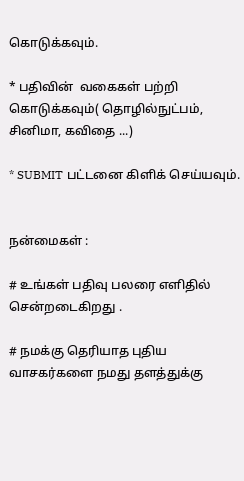கொடுக்கவும்.

* பதிவின்  வகைகள் பற்றி கொடுக்கவும்( தொழில்நுட்பம், சினிமா, கவிதை ...)

* SUBMIT பட்டனை கிளிக் செய்யவும்.


நன்மைகள் :

# உங்கள் பதிவு பலரை எளிதில் சென்றடைகிறது .

# நமக்கு தெரியாத புதிய வாசகர்களை நமது தளத்துக்கு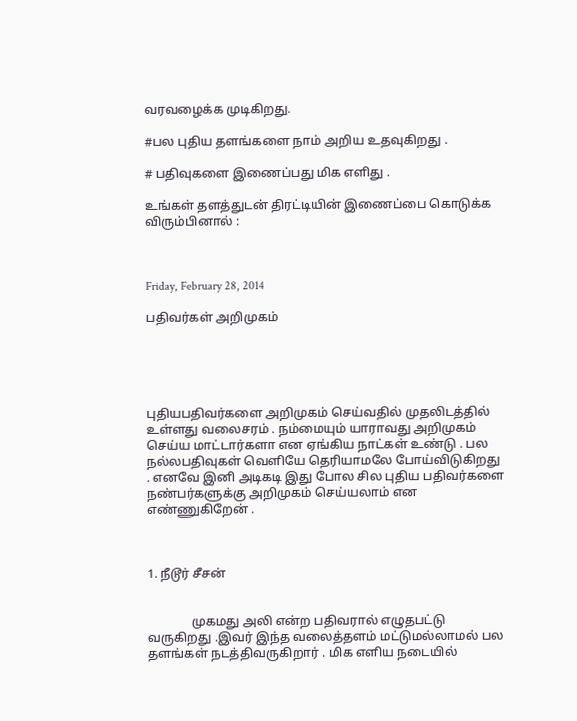வரவழைக்க முடிகிறது.

#பல புதிய தளங்களை நாம் அறிய உதவுகிறது .

# பதிவுகளை இணைப்பது மிக எளிது .

உங்கள் தளத்துடன் திரட்டியின் இணைப்பை கொடுக்க விரும்பினால் :



Friday, February 28, 2014

பதிவர்கள் அறிமுகம்





புதியபதிவர்களை அறிமுகம் செய்வதில் முதலிடத்தில் உள்ளது வலைசரம் . நம்மையும் யாராவது அறிமுகம் செய்ய மாட்டார்களா என ஏங்கிய நாட்கள் உண்டு . பல நல்லபதிவுகள் வெளியே தெரியாமலே போய்விடுகிறது . எனவே இனி அடிகடி இது போல சில புதிய பதிவர்களை நண்பர்களுக்கு அறிமுகம் செய்யலாம் என எண்ணுகிறேன் .



1. நீடூர் சீசன்


              முகமது அலி என்ற பதிவரால் எழுதபட்டு வருகிறது .இவர் இந்த வலைத்தளம் மட்டுமல்லாமல் பல தளங்கள் நடத்திவருகிறார் . மிக எளிய நடையில்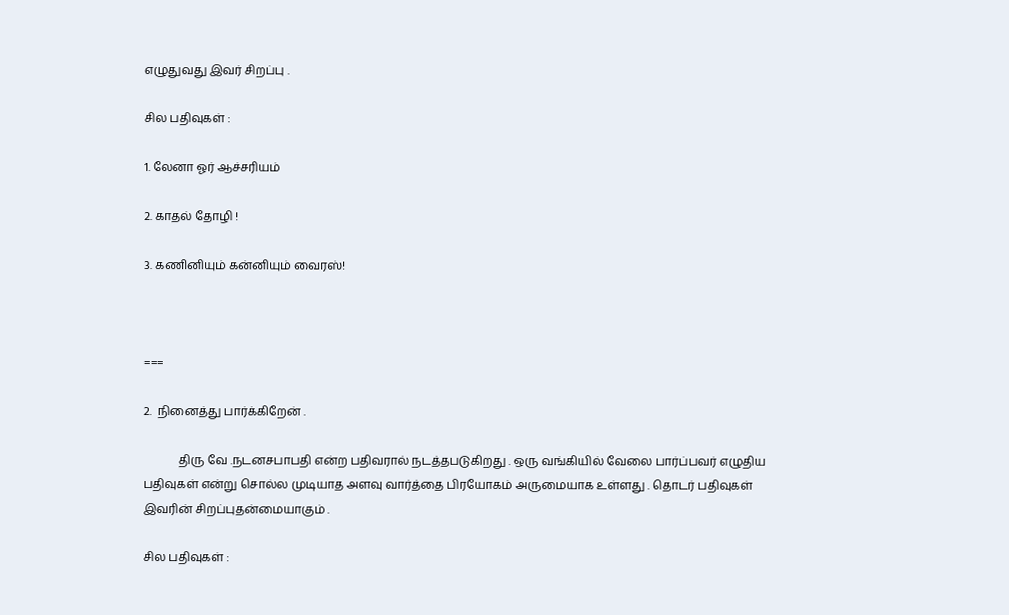எழுதுவது இவர் சிறப்பு .

சில பதிவுகள் :

1. லேனா ஓர் ஆச்சரியம்

2. காதல் தோழி !

3. கணினியும் கன்னியும் வைரஸ்!



===

2.  நினைத்து பார்க்கிறேன் .

            திரு வே .நடனசபாபதி என்ற பதிவரால் நடத்தபடுகிறது . ஒரு வங்கியில் வேலை பார்ப்பவர் எழுதிய பதிவுகள் என்று சொல்ல முடியாத அளவு வார்த்தை பிரயோகம் அருமையாக உள்ளது . தொடர் பதிவுகள் இவரின் சிறப்புதன்மையாகும் .

சில பதிவுகள் :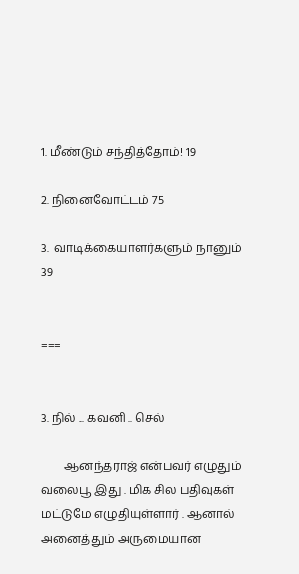1. மீண்டும் சந்தித்தோம்! 19

2. நினைவோட்டம் 75

3.  வாடிக்கையாளர்களும் நானும் 39


===


3. நில் ... கவனி .. செல்

        ஆனந்தராஜ் என்பவர் எழுதும் வலைபூ இது . மிக சில பதிவுகள் மட்டுமே எழுதியுள்ளார் . ஆனால் அனைத்தும் அருமையான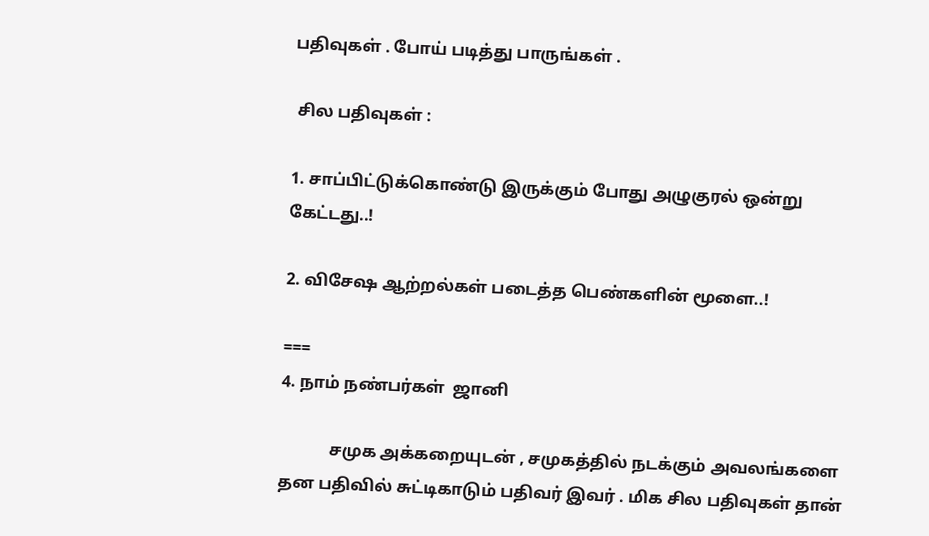பதிவுகள் . போய் படித்து பாருங்கள் .

 சில பதிவுகள் :

1. சாப்பிட்டுக்கொண்டு இருக்கும் போது அழுகுரல் ஒன்று கேட்டது..!

2. விசேஷ ஆற்றல்கள் படைத்த பெண்களின் மூளை..!

===
4. நாம் நண்பர்கள்  ஜானி

            சமுக அக்கறையுடன் , சமுகத்தில் நடக்கும் அவலங்களை தன பதிவில் சுட்டிகாடும் பதிவர் இவர் . மிக சில பதிவுகள் தான்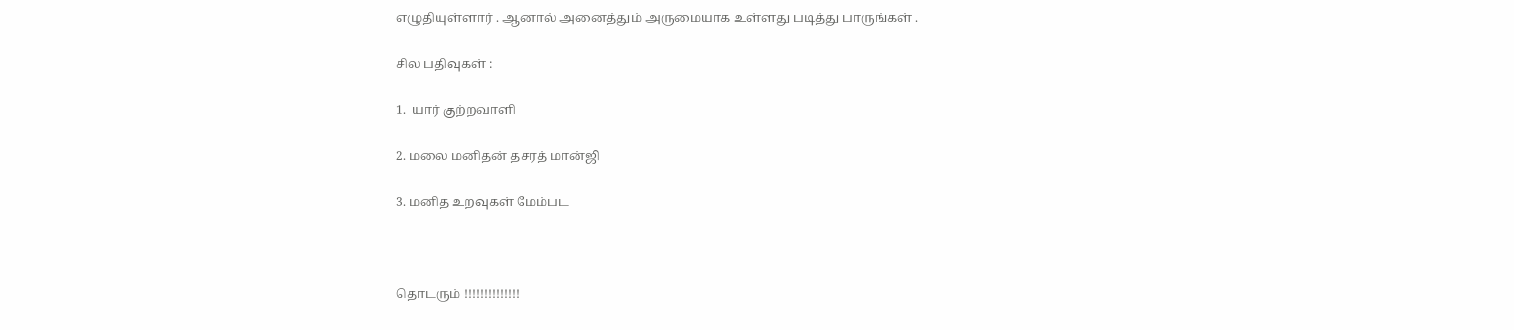எழுதியுள்ளார் . ஆனால் அனைத்தும் அருமையாக உள்ளது படித்து பாருங்கள் .

சில பதிவுகள் :

1.  யார் குற்றவாளி

2. மலை மனிதன் தசரத் மான்ஜி

3. மனித உறவுகள் மேம்பட



தொடரும் !!!!!!!!!!!!!!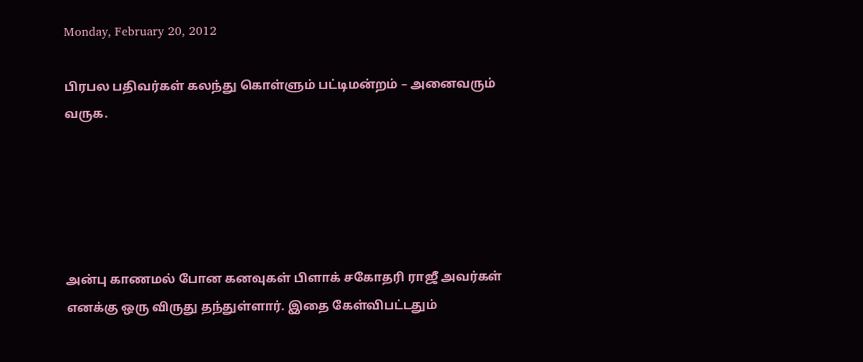Monday, February 20, 2012

பிரபல பதிவர்கள் கலந்து கொள்ளும் பட்டிமன்றம் – அனைவரும் வருக.





அன்பு காணமல் போன கனவுகள் பிளாக் சகோதரி ராஜீ அவர்கள் எனக்கு ஒரு விருது தந்துள்ளார். இதை கேள்விபட்டதும்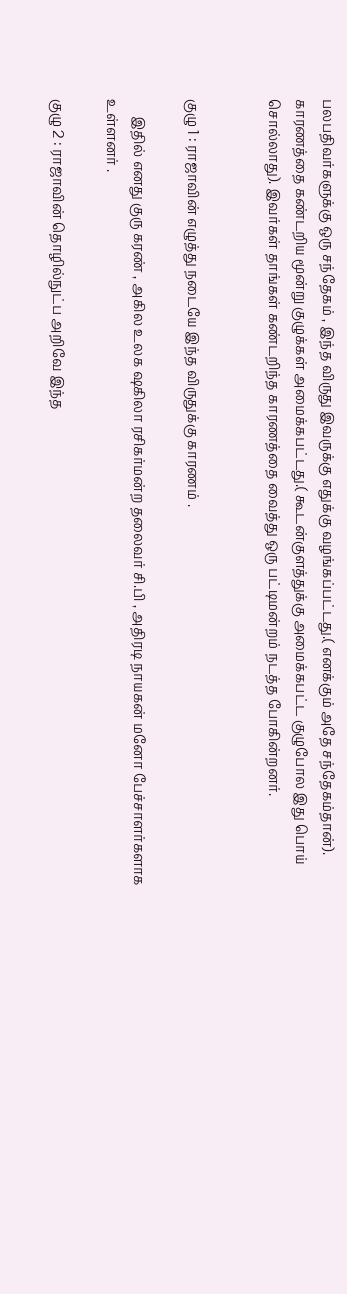பலபதிவர்களுக்கு ஒரு சந்தேகம் , இந்த விருது இவருக்கு எதுக்கு வழங்கப்பட்டது.( எனக்கும் அதே சந்தேகம்தான்). காரணத்தை கண்டறிய மூன்று குழுக்கள் அமைக்கபட்டது.( கூடன்குளத்துக்கு அமைக்கபட்ட குழுபோல இது பொய் சொல்லாது). இவர்கள் தாங்கள் கண்டறிந்த காரணத்தை வைத்து ஒரு பட்டிமன்றம் நடத்த போகின்றனர்.


குழு 1 : ராஜாவின் எழுத்து நடையே இந்த விருதுக்கு காரணம் .

     இதில் எனது குரு கரண் , அகில உலக ஷகிலா ரசிகர்மன்ற தலைவர் சி.பி , அதிரடி நாயகன் மனோ பேச்சாளர்களாக உள்ளனர் .

குழு 2 : ராஜாவின் தொழில்நுட்ப அறிவே இந்த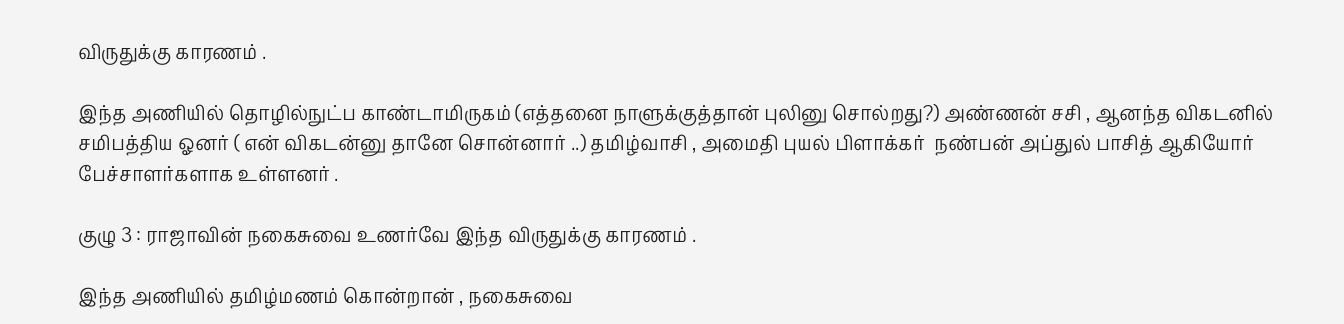விருதுக்கு காரணம் .

இந்த அணியில் தொழில்நுட்ப காண்டாமிருகம் (எத்தனை நாளுக்குத்தான் புலினு சொல்றது?) அண்ணன் சசி , ஆனந்த விகடனில் சமிபத்திய ஓனர் ( என் விகடன்னு தானே சொன்னார் ..) தமிழ்வாசி , அமைதி புயல் பிளாக்கர்  நண்பன் அப்துல் பாசித் ஆகியோர் பேச்சாளர்களாக உள்ளனர் .

குழு 3 : ராஜாவின் நகைசுவை உணர்வே இந்த விருதுக்கு காரணம் .

இந்த அணியில் தமிழ்மணம் கொன்றான் , நகைசுவை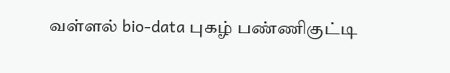வள்ளல் bio-data புகழ் பண்ணிகுட்டி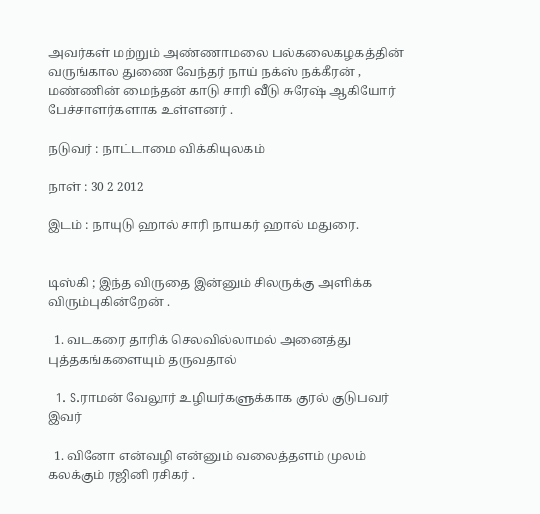அவர்கள் மற்றும் அண்ணாமலை பல்கலைகழகத்தின் வருங்கால துணை வேந்தர் நாய் நக்ஸ் நக்கீரன் , மண்ணின் மைந்தன் காடு சாரி வீடு சுரேஷ் ஆகியோர் பேச்சாளர்களாக உள்ளனர் .

நடுவர் : நாட்டாமை விக்கியுலகம்

நாள் : 30 2 2012

இடம் : நாயுடு ஹால் சாரி நாயகர் ஹால் மதுரை.


டிஸ்கி ; இந்த விருதை இன்னும் சிலருக்கு அளிக்க விரும்புகின்றேன் .

  1. வடகரை தாரிக் செலவில்லாமல் அனைத்து புத்தகங்களையும் தருவதால்

  1. S.ராமன் வேலூர் உழியர்களுக்காக குரல் குடுபவர் இவர்

  1. வினோ என்வழி என்னும் வலைத்தளம் முலம் கலக்கும் ரஜினி ரசிகர் .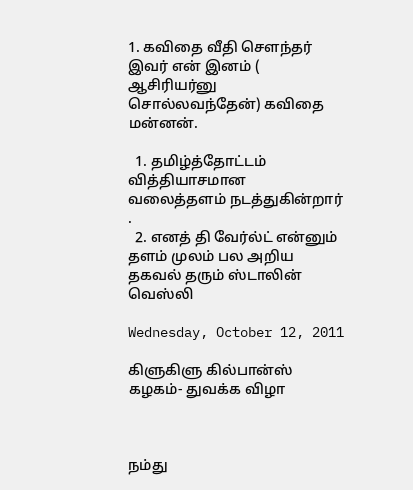1. கவிதை வீதி சௌந்தர் இவர் என் இனம் ( ஆசிரியர்னு சொல்லவந்தேன்) கவிதை மன்னன்.

  1. தமிழ்த்தோட்டம் வித்தியாசமான வலைத்தளம் நடத்துகின்றார் .
  2. எனத் தி வேர்ல்ட் என்னும் தளம் முலம் பல அறிய தகவல் தரும் ஸ்டாலின் வெஸ்லி

Wednesday, October 12, 2011

கிளுகிளு கில்பான்ஸ் கழகம்- துவக்க விழா



நம்து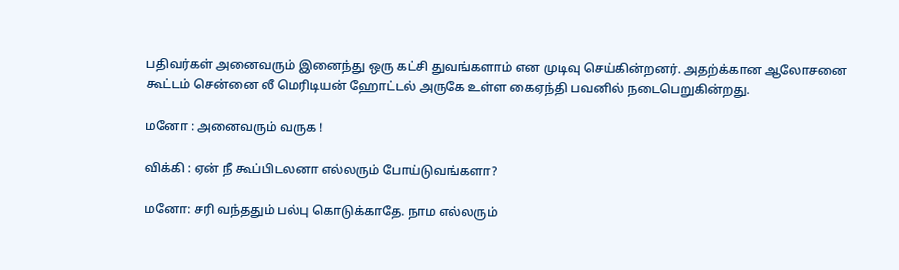பதிவர்கள் அனைவரும் இனைந்து ஒரு கட்சி துவங்களாம் என முடிவு செய்கின்றனர். அதற்க்கான ஆலோசனை கூட்டம் சென்னை லீ மெரிடியன் ஹோட்டல் அருகே உள்ள கைஏந்தி பவனில் நடைபெறுகின்றது.

மனோ : அனைவரும் வருக !

விக்கி : ஏன் நீ கூப்பிடலனா எல்லரும் போய்டுவங்களா?

மனோ: சரி வந்ததும் பல்பு கொடுக்காதே. நாம எல்லரும்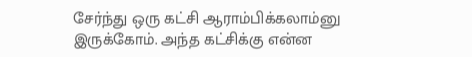சேர்ந்து ஒரு கட்சி ஆராம்பிக்கலாம்னு இருக்கோம். அந்த கட்சிக்கு என்ன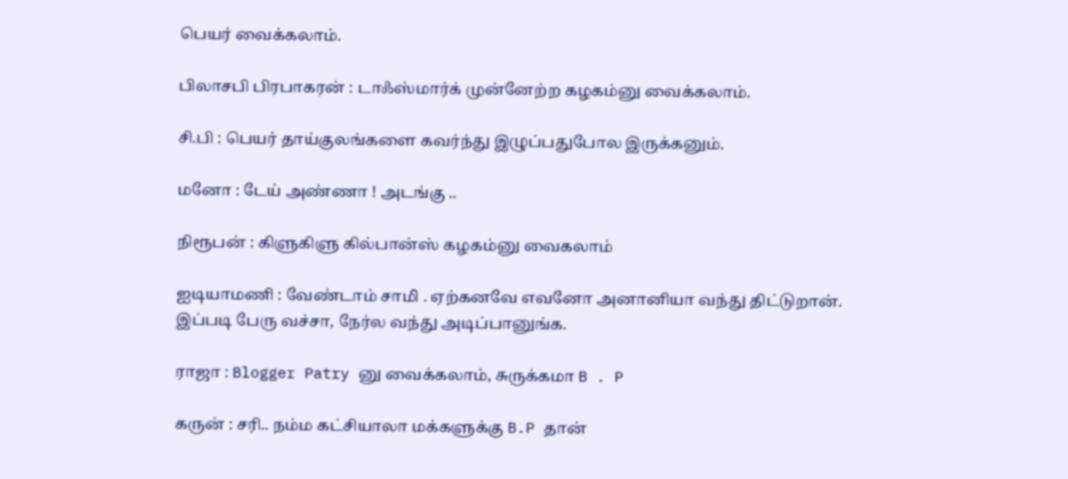பெயர் வைக்கலாம்.

பிலாசபி பிரபாகரன் : டாஃஸ்மார்க் முன்னேற்ற கழகம்னு வைக்கலாம்.

சி.பி : பெயர் தாய்குலங்களை கவர்ந்து இழுப்பதுபோல இருக்கனும்.

மனோ : டேய் அண்ணா ! அடங்கு ..

நிரூபன் : கிளுகிளு கில்பான்ஸ் கழகம்னு வைகலாம்

ஐடியாமணி : வேண்டாம் சாமி . ஏற்கனவே எவனோ அனானியா வந்து திட்டுறான். இப்படி பேரு வச்சா, நேர்ல வந்து அடிப்பானுங்க.

ராஜா : Blogger Patry னு வைக்கலாம், சுருக்கமா B . P

கருன் : சரி.. நம்ம கட்சியாலா மக்களுக்கு B.P தான்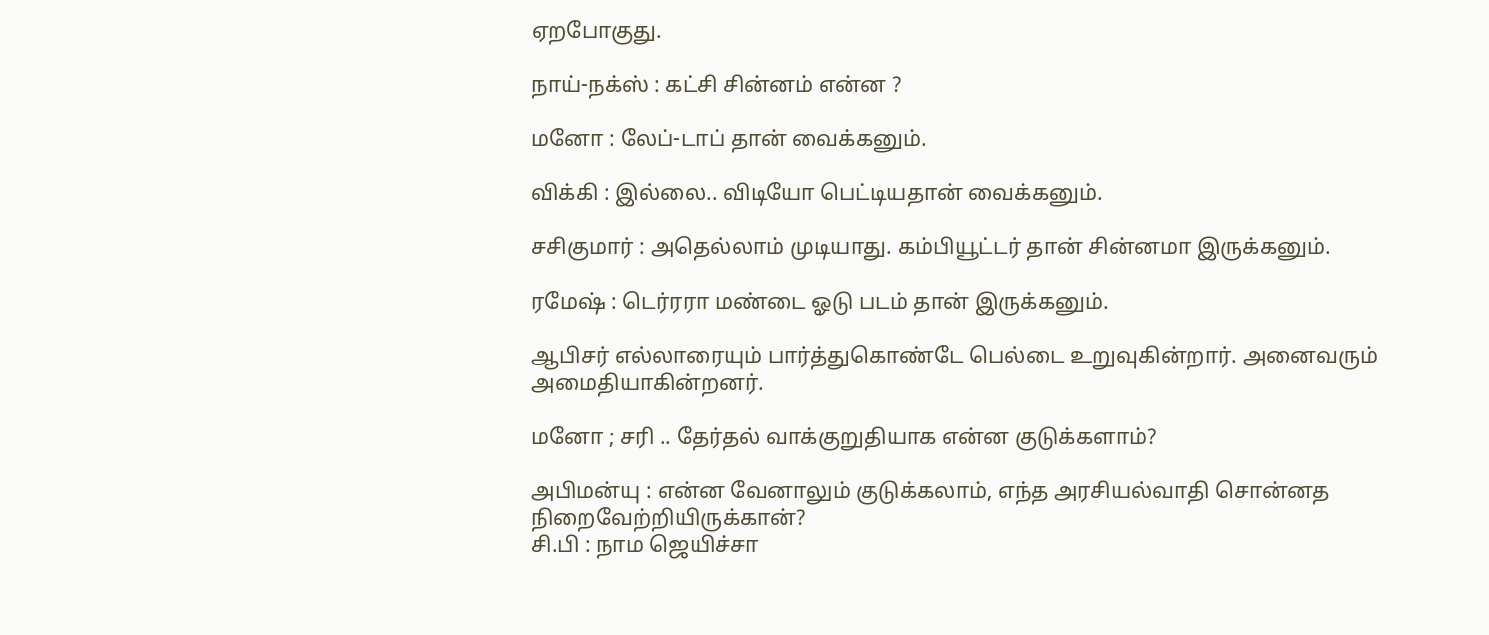ஏறபோகுது.

நாய்-நக்ஸ் : கட்சி சின்னம் என்ன ?

மனோ : லேப்-டாப் தான் வைக்கனும்.

விக்கி : இல்லை.. விடியோ பெட்டியதான் வைக்கனும்.

சசிகுமார் : அதெல்லாம் முடியாது. கம்பியூட்டர் தான் சின்னமா இருக்கனும்.

ரமேஷ் : டெர்ரரா மண்டை ஓடு படம் தான் இருக்கனும்.

ஆபிசர் எல்லாரையும் பார்த்துகொண்டே பெல்டை உறுவுகின்றார். அனைவரும் அமைதியாகின்றனர்.

மனோ ; சரி .. தேர்தல் வாக்குறுதியாக என்ன குடுக்களாம்?

அபிமன்யு : என்ன வேனாலும் குடுக்கலாம், எந்த அரசியல்வாதி சொன்னத நிறைவேற்றியிருக்கான்?
சி.பி : நாம ஜெயிச்சா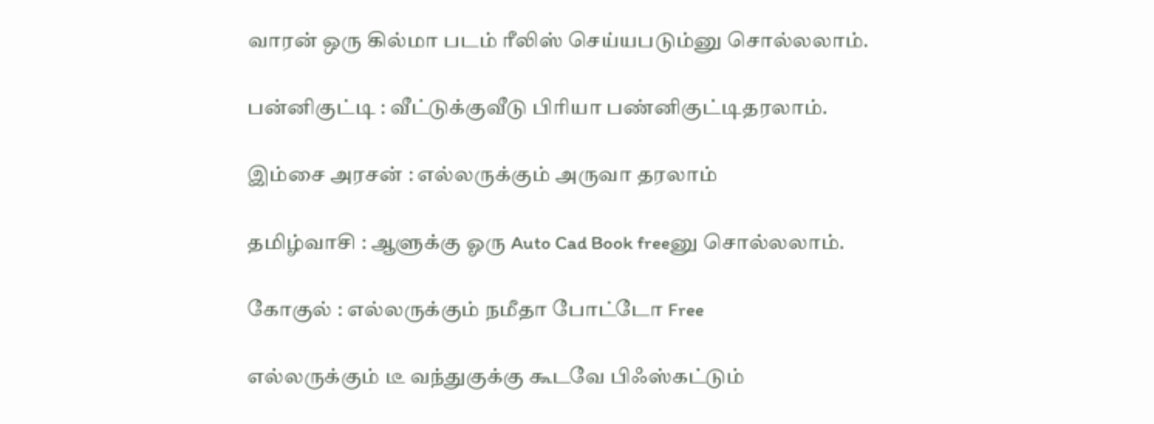வாரன் ஒரு கில்மா படம் ரீலிஸ் செய்யபடும்னு சொல்லலாம்.

பன்னிகுட்டி : வீட்டுக்குவீடு பிரியா பண்னிகுட்டிதரலாம்.

இம்சை அரசன் : எல்லருக்கும் அருவா தரலாம்

தமிழ்வாசி : ஆளுக்கு ஓரு Auto Cad Book freeனு சொல்லலாம்.

கோகுல் : எல்லருக்கும் நமீதா போட்டோ Free

எல்லருக்கும் டீ வந்துகுக்கு கூடவே பிஃஸ்கட்டும்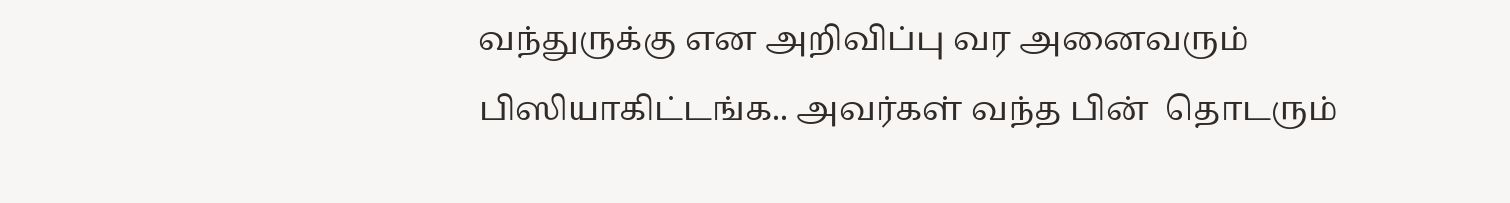வந்துருக்கு என அறிவிப்பு வர அனைவரும் பிஸியாகிட்டங்க.. அவர்கள் வந்த பின்  தொடரும்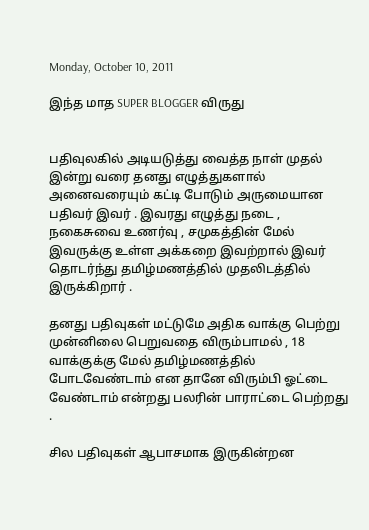Monday, October 10, 2011

இந்த மாத SUPER BLOGGER விருது


பதிவுலகில் அடியடுத்து வைத்த நாள் முதல் இன்று வரை தனது எழுத்துகளால் அனைவரையும் கட்டி போடும் அருமையான பதிவர் இவர் . இவரது எழுத்து நடை , நகைசுவை உணர்வு , சமுகத்தின் மேல் இவருக்கு உள்ள அக்கறை இவற்றால் இவர் தொடர்ந்து தமிழ்மணத்தில் முதலிடத்தில் இருக்கிறார் .

தனது பதிவுகள் மட்டுமே அதிக வாக்கு பெற்று முன்னிலை பெறுவதை விரும்பாமல் , 18 வாக்குக்கு மேல் தமிழ்மணத்தில் போடவேண்டாம் என தானே விரும்பி ஓட்டை வேண்டாம் என்றது பலரின் பாராட்டை பெற்றது .

சில பதிவுகள் ஆபாசமாக இருகின்றன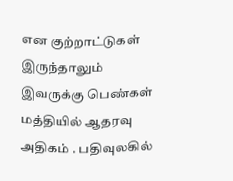என குற்றாட்டுகள் இருந்தாலும் இவருக்கு பெண்கள் மத்தியில் ஆதரவு அதிகம் . பதிவுலகில்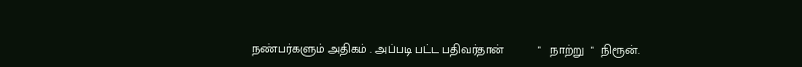நண்பர்களும் அதிகம் . அப்படி பட்ட பதிவர்தான்          "   நாற்று  "  நிரூன்.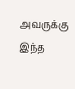அவருக்கு இந்த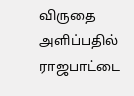விருதை அளிப்பதில் ராஜபாட்டை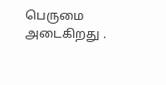பெருமை அடைகிறது .